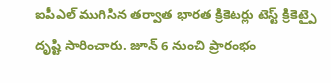ఐపీఎల్ ముగిసిన తర్వాత భారత క్రికెటర్లు టెస్ట్ క్రికెట్పై దృష్టి సారించారు. జూన్ 6 నుంచి ప్రారంభం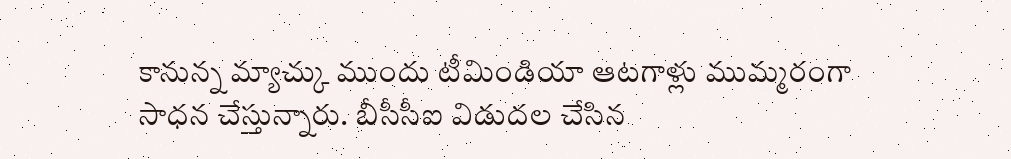కానున్న మ్యాచ్కు ముందు టీమిండియా ఆటగాళ్లు ముమ్మరంగా సాధన చేస్తున్నారు. బీసీసీఐ విడుదల చేసిన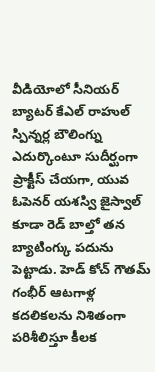వీడియోలో సీనియర్ బ్యాటర్ కేఎల్ రాహుల్ స్పిన్నర్ల బౌలింగ్ను ఎదుర్కొంటూ సుదీర్ఘంగా ప్రాక్టీస్ చేయగా, యువ ఓపెనర్ యశస్వి జైస్వాల్ కూడా రెడ్ బాల్తో తన బ్యాటింగ్కు పదును పెట్టాడు. హెడ్ కోచ్ గౌతమ్ గంభీర్ ఆటగాళ్ల కదలికలను నిశితంగా పరిశీలిస్తూ కీలక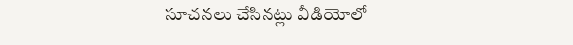సూచనలు చేసినట్లు వీడియోలో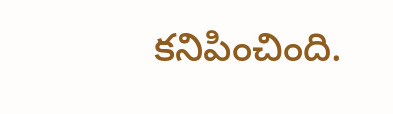కనిపించింది.